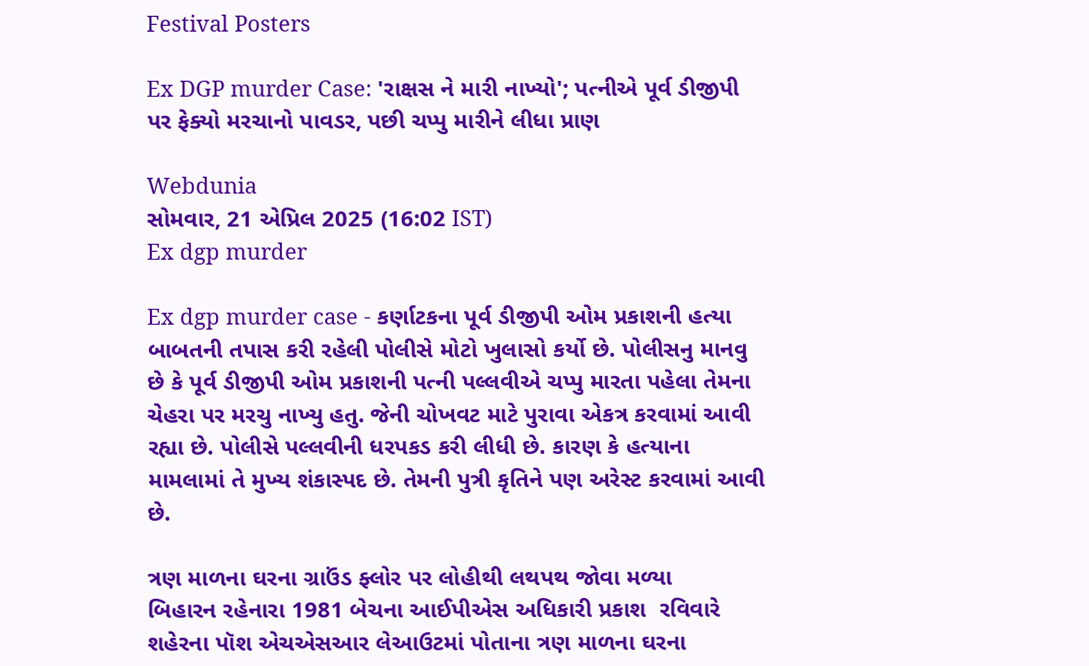Festival Posters

Ex DGP murder Case: 'રાક્ષસ ને મારી નાખ્યો'; પત્નીએ પૂર્વ ડીજીપી પર ફેક્યો મરચાનો પાવડર, પછી ચપ્પુ મારીને લીધા પ્રાણ

Webdunia
સોમવાર, 21 એપ્રિલ 2025 (16:02 IST)
Ex dgp murder

Ex dgp murder case - કર્ણાટકના પૂર્વ ડીજીપી ઓમ પ્રકાશની હત્યા બાબતની તપાસ કરી રહેલી પોલીસે મોટો ખુલાસો કર્યો છે. પોલીસનુ માનવુ છે કે પૂર્વ ડીજીપી ઓમ પ્રકાશની પત્ની પલ્લવીએ ચપ્પુ મારતા પહેલા તેમના ચેહરા પર મરચુ નાખ્યુ હતુ. જેની ચોખવટ માટે પુરાવા એકત્ર કરવામાં આવી રહ્યા છે. પોલીસે પલ્લવીની ધરપકડ કરી લીધી છે. કારણ કે હત્યાના મામલામાં તે મુખ્ય શંકાસ્પદ છે. તેમની પુત્રી કૃતિને પણ અરેસ્ટ કરવામાં આવી છે.

ત્રણ માળના ઘરના ગ્રાઉંડ ફ્લોર પર લોહીથી લથપથ જોવા મળ્યા
બિહારન રહેનારા 1981 બેચના આઈપીએસ અધિકારી પ્રકાશ  રવિવારે શહેરના પૉશ એચએસઆર લેઆઉટમાં પોતાના ત્રણ માળના ઘરના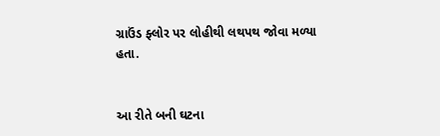ગ્રાઉંડ ફ્લોર પર લોહીથી લથપથ જોવા મળ્યા હતા.


આ રીતે બની ઘટના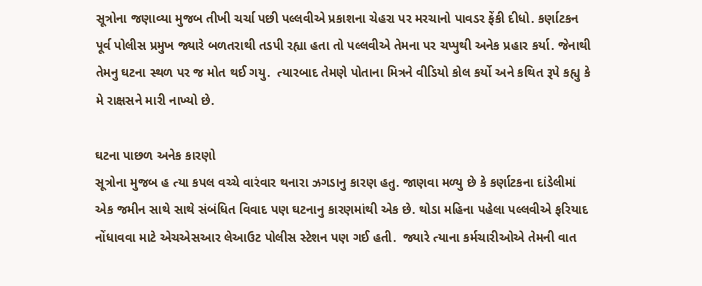સૂત્રોના જણાવ્યા મુજબ તીખી ચર્ચા પછી પલ્લવીએ પ્રકાશના ચેહરા પર મરચાનો પાવડર ફેંકી દીધો. કર્ણાટકન પૂર્વ પોલીસ પ્રમુખ જ્યારે બળતરાથી તડપી રહ્યા હતા તો પલ્લવીએ તેમના પર ચપ્પુથી અનેક પ્રહાર કર્યા. જેનાથી તેમનુ ઘટના સ્થળ પર જ મોત થઈ ગયુ.  ત્યારબાદ તેમણે પોતાના મિત્રને વીડિયો કોલ કર્યો અને કથિત રૂપે કહ્યુ કે મે રાક્ષસને મારી નાખ્યો છે.

ઘટના પાછળ અનેક કારણો
સૂત્રોના મુજબ હ ત્યા કપલ વચ્ચે વારંવાર થનારા ઝગડાનુ કારણ હતુ. જાણવા મળ્યુ છે કે કર્ણાટકના દાંડેલીમાં એક જમીન સાથે સાથે સંબંધિત વિવાદ પણ ઘટનાનુ કારણમાંથી એક છે. થોડા મહિના પહેલા પલ્લવીએ ફરિયાદ નોંધાવવા માટે એચએસઆર લેઆઉટ પોલીસ સ્ટેશન પણ ગઈ હતી.  જ્યારે ત્યાના કર્મચારીઓએ તેમની વાત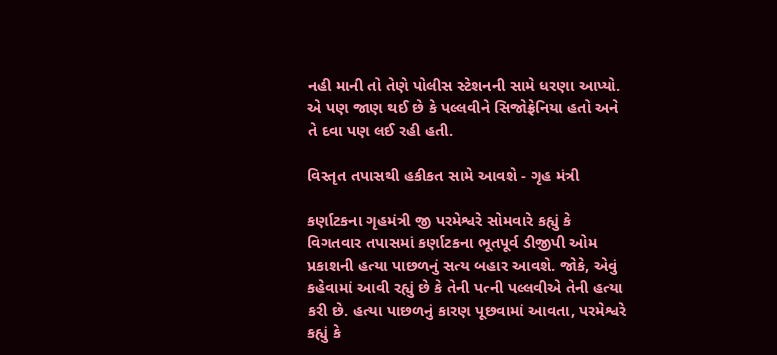નહી માની તો તેણે પોલીસ સ્ટેશનની સામે ધરણા આપ્યો. એ પણ જાણ થઈ છે કે પલ્લવીને સિજોફ્રેનિયા હતો અને તે દવા પણ લઈ રહી હતી.

વિસ્તૃત તપાસથી હકીકત સામે આવશે - ગૃહ મંત્રી

કર્ણાટકના ગૃહમંત્રી જી પરમેશ્વરે સોમવારે કહ્યું કે વિગતવાર તપાસમાં કર્ણાટકના ભૂતપૂર્વ ડીજીપી ઓમ પ્રકાશની હત્યા પાછળનું સત્ય બહાર આવશે. જોકે, એવું કહેવામાં આવી રહ્યું છે કે તેની પત્ની પલ્લવીએ તેની હત્યા કરી છે. હત્યા પાછળનું કારણ પૂછવામાં આવતા, પરમેશ્વરે કહ્યું કે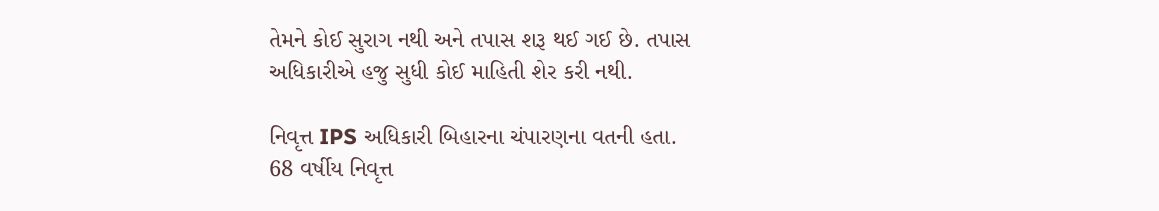તેમને કોઈ સુરાગ નથી અને તપાસ શરૂ થઈ ગઈ છે. તપાસ અધિકારીએ હજુ સુધી કોઈ માહિતી શેર કરી નથી.

નિવૃત્ત IPS અધિકારી બિહારના ચંપારણના વતની હતા.
68 વર્ષીય નિવૃત્ત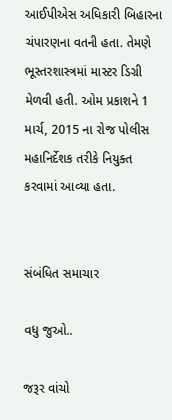આઈપીએસ અધિકારી બિહારના ચંપારણના વતની હતા. તેમણે ભૂસ્તરશાસ્ત્રમાં માસ્ટર ડિગ્રી મેળવી હતી. ઓમ પ્રકાશને 1 માર્ચ, 2015 ના રોજ પોલીસ મહાનિર્દેશક તરીકે નિયુક્ત કરવામાં આવ્યા હતા.


સંબંધિત સમાચાર

વધુ જુઓ..

જરૂર વાંચો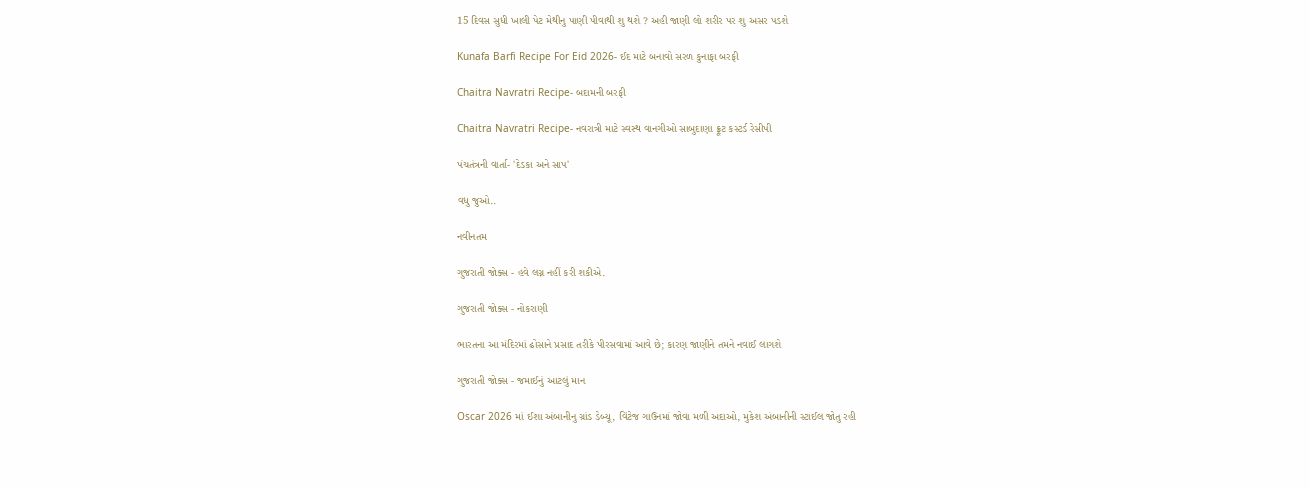15 દિવસ સુધી ખાલી પેટ મેથીનુ પાણી પીવાથી શુ થશે ? અહી જાણી લો શરીર પર શુ અસર પડશે

Kunafa Barfi Recipe For Eid 2026- ઈદ માટે બનાવો સરળ કુનાફા બરફી

Chaitra Navratri Recipe- બદામની બરફી

Chaitra Navratri Recipe- નવરાત્રી માટે સ્વસ્થ વાનગીઓ સાબુદાણા ફ્રૂટ કસ્ટર્ડ રેસીપી

પંચતંત્રની વાર્તા- 'દેડકા અને સાપ'

વધુ જુઓ..

નવીનતમ

ગુજરાતી જોક્સ - હવે લગ્ન નહીં કરી શકીએ.

ગુજરાતી જોક્સ - નોકરાણી

ભારતના આ મંદિરમાં ઢોસાને પ્રસાદ તરીકે પીરસવામાં આવે છે; કારણ જાણીને તમને નવાઈ લાગશે

ગુજરાતી જોક્સ - જમાઈનું આટલું માન

Oscar 2026 માં ઈશા અંબાનીનુ ગ્રાંડ ડેબ્યૂ, વિંટેજ ગાઉનમાં જોવા મળી અદાઓ, મુકેશ અંબાનીની સ્ટાઈલ જોતુ રહી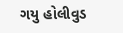ગયુ હોલીવુડ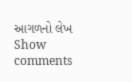આગળનો લેખ
Show comments